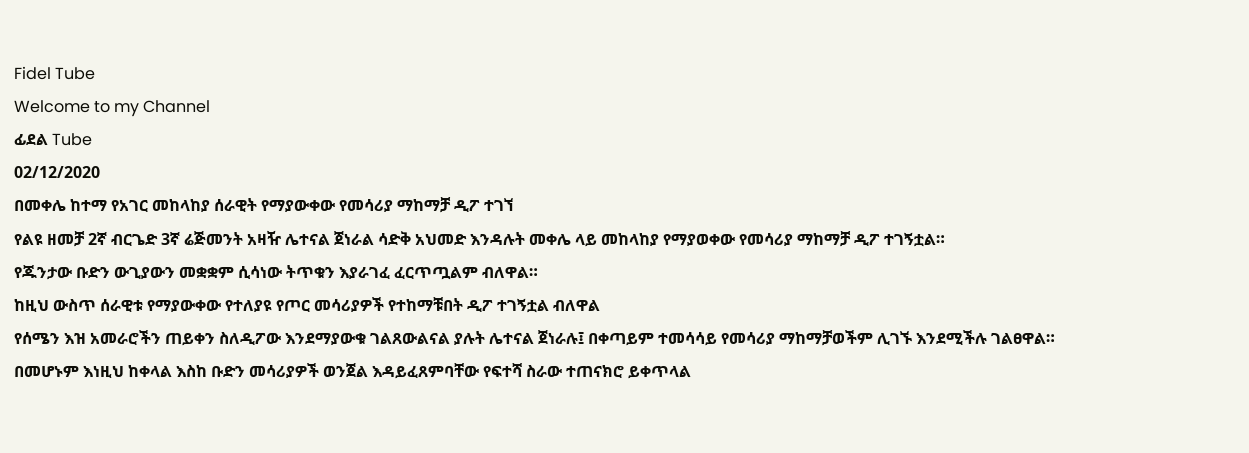Fidel Tube
Welcome to my Channel
ፊደል Tube
02/12/2020
በመቀሌ ከተማ የአገር መከላከያ ሰራዊት የማያውቀው የመሳሪያ ማከማቻ ዲፖ ተገኘ
የልዩ ዘመቻ 2ኛ ብርጌድ 3ኛ ሬጅመንት አዛዥ ሌተናል ጀነራል ሳድቅ አህመድ እንዳሉት መቀሌ ላይ መከላከያ የማያወቀው የመሳሪያ ማከማቻ ዲፖ ተገኝቷል።
የጁንታው ቡድን ውጊያውን መቋቋም ሲሳነው ትጥቁን እያራገፈ ፈርጥጧልም ብለዋል።
ከዚህ ውስጥ ሰራዊቱ የማያውቀው የተለያዩ የጦር መሳሪያዎች የተከማቹበት ዲፖ ተገኝቷል ብለዋል
የሰሜን እዝ አመራሮችን ጠይቀን ስለዲፖው እንደማያውቁ ገልጸውልናል ያሉት ሌተናል ጀነራሉ፤ በቀጣይም ተመሳሳይ የመሳሪያ ማከማቻወችም ሊገኙ እንደሚችሉ ገልፀዋል።
በመሆኑም እነዚህ ከቀላል እስከ ቡድን መሳሪያዎች ወንጀል እዳይፈጸምባቸው የፍተሻ ስራው ተጠናክሮ ይቀጥላል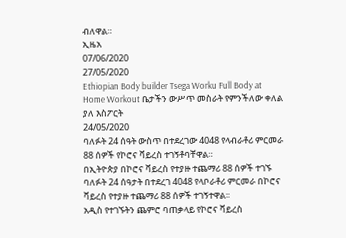ብለዋል።
ኢዜአ
07/06/2020
27/05/2020
Ethiopian Body builder Tsega Worku Full Body at Home Workout ቤታችን ውሥጥ መስራት የምንችለው ቀለል ያለ እስፖርት
24/05/2020
ባለፉት 24 ሰዓት ውስጥ በተደረገው 4048 የላብራቶሪ ምርመራ 88 ሰዎች የኮሮና ቫይረስ ተገኝቶባቸዋል።
በኢትዮጵያ በኮሮና ቫይረስ የተያዙ ተጨማሪ 88 ሰዎች ተገኙ
ባለፉት 24 ሰዓታት በተደረገ 4048 የላቦራቶሪ ምርመራ በኮሮና ቫይረስ የተያዙ ተጨማሪ 88 ሰዎች ተገኝተዋል፡፡
አዲስ የተገኙትን ጨምሮ ባጠቃላይ የኮሮና ቫይረስ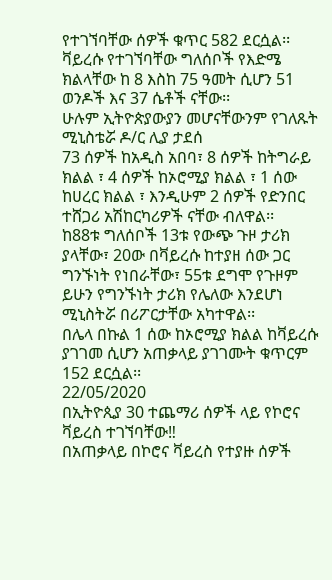የተገኘባቸው ሰዎች ቁጥር 582 ደርሷል፡፡
ቫይረሱ የተገኘባቸው ግለሰቦች የእድሜ ክልላቸው ከ 8 እስከ 75 ዓመት ሲሆን 51 ወንዶች እና 37 ሴቶች ናቸው፡፡
ሁሉም ኢትዮጵያውያን መሆናቸውንም የገለጹት ሚኒስቴሯ ዶ/ር ሊያ ታደሰ
73 ሰዎች ከአዲስ አበባ፣ 8 ሰዎች ከትግራይ ክልል ፣ 4 ሰዎች ከኦሮሚያ ክልል ፣ 1 ሰው ከሀረር ክልል ፣ እንዲሁም 2 ሰዎች የድንበር ተሸጋሪ አሽከርካሪዎች ናቸው ብለዋል፡፡
ከ88ቱ ግለሰቦች 13ቱ የውጭ ጉዞ ታሪክ ያላቸው፣ 20ው በቫይረሱ ከተያዘ ሰው ጋር ግንኙነት የነበራቸው፣ 55ቱ ደግሞ የጉዞም ይሁን የግንኙነት ታሪክ የሌለው እንደሆነ ሚኒስትሯ በሪፖርታቸው አካተዋል፡፡
በሌላ በኩል 1 ሰው ከኦሮሚያ ክልል ከቫይረሱ ያገገመ ሲሆን አጠቃላይ ያገገሙት ቁጥርም 152 ደርሷል፡፡
22/05/2020
በኢትዮጲያ 30 ተጨማሪ ሰዎች ላይ የኮሮና ቫይረስ ተገኘባቸው‼
በአጠቃላይ በኮሮና ቫይረስ የተያዙ ሰዎች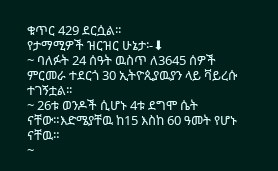ቁጥር 429 ደርሷል፡፡
የታማሚዎች ዝርዝር ሁኔታ፡-⬇
~ ባለፉት 24 ሰዓት ዉስጥ ለ3645 ሰዎች ምርመራ ተደርጎ 30 ኢትዮጲያዉያን ላይ ቫይረሱ ተገኝቷል፡፡
~ 26ቱ ወንዶች ሲሆኑ 4ቱ ደግሞ ሴት ናቸው።እድሜያቸዉ ከ15 እስከ 60 ዓመት የሆኑ ናቸዉ።
~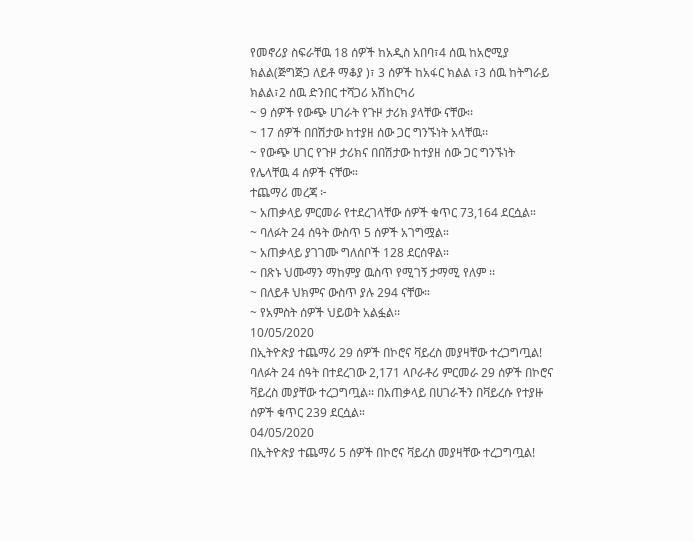የመኖሪያ ስፍራቸዉ 18 ሰዎች ከአዲስ አበባ፣4 ሰዉ ከአሮሚያ ክልል(ጅግጅጋ ለይቶ ማቆያ )፣ 3 ሰዎች ከአፋር ክልል ፣3 ሰዉ ከትግራይ ክልል፣2 ሰዉ ድንበር ተሻጋሪ አሽከርካሪ
~ 9 ሰዎች የውጭ ሀገራት የጉዞ ታሪክ ያላቸው ናቸው፡፡
~ 17 ሰዎች በበሽታው ከተያዘ ሰው ጋር ግንኙነት አላቸዉ፡፡
~ የውጭ ሀገር የጉዞ ታሪክና በበሽታው ከተያዘ ሰው ጋር ግንኙነት የሌላቸዉ 4 ሰዎች ናቸው።
ተጨማሪ መረጃ ፦
~ አጠቃላይ ምርመራ የተደረገላቸው ሰዎች ቁጥር 73,164 ደርሷል።
~ ባለፉት 24 ሰዓት ውስጥ 5 ሰዎች አገግሟል።
~ አጠቃላይ ያገገሙ ግለሰቦች 128 ደርሰዋል።
~ በጽኑ ህሙማን ማከምያ ዉስጥ የሚገኝ ታማሚ የለም ፡፡
~ በለይቶ ህክምና ውስጥ ያሉ 294 ናቸው።
~ የአምስት ሰዎች ህይወት አልፏል፡፡
10/05/2020
በኢትዮጵያ ተጨማሪ 29 ሰዎች በኮሮና ቫይረስ መያዛቸው ተረጋግጧል!
ባለፉት 24 ሰዓት በተደረገው 2,171 ላቦራቶሪ ምርመራ 29 ሰዎች በኮሮና ቫይረስ መያቸው ተረጋግጧል፡፡ በአጠቃላይ በሀገራችን በቫይረሱ የተያዙ ሰዎች ቁጥር 239 ደርሷል።
04/05/2020
በኢትዮጵያ ተጨማሪ 5 ሰዎች በኮሮና ቫይረስ መያዛቸው ተረጋግጧል!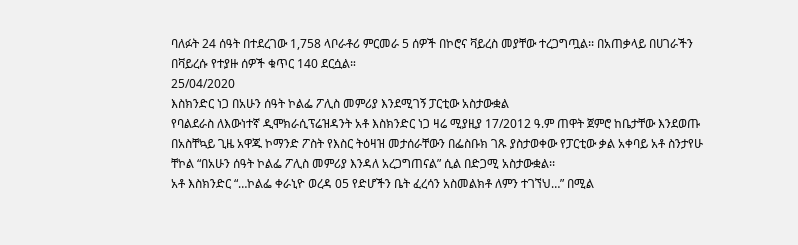ባለፉት 24 ሰዓት በተደረገው 1,758 ላቦራቶሪ ምርመራ 5 ሰዎች በኮሮና ቫይረስ መያቸው ተረጋግጧል፡፡ በአጠቃላይ በሀገራችን በቫይረሱ የተያዙ ሰዎች ቁጥር 140 ደርሷል።
25/04/2020
እስክንድር ነጋ በአሁን ሰዓት ኮልፌ ፖሊስ መምሪያ እንደሚገኝ ፓርቲው አስታውቋል
የባልደራስ ለእውነተኛ ዲሞክራሲፕሬዝዳንት አቶ እስክንድር ነጋ ዛሬ ሚያዚያ 17/2012 ዓ.ም ጠዋት ጀምሮ ከቤታቸው እንደወጡ በአስቸኳይ ጊዜ አዋጁ ኮማንድ ፖስት የእስር ትዕዛዝ መታሰራቸውን በፌስቡክ ገጹ ያስታወቀው የፓርቲው ቃል አቀባይ አቶ ስንታየሁ ቸኮል “በአሁን ሰዓት ኮልፌ ፖሊስ መምሪያ እንዳለ አረጋግጠናል” ሲል በድጋሚ አስታውቋል፡፡
አቶ እስክንድር “…ኮልፌ ቀራኒዮ ወረዳ 05 የድሆችን ቤት ፈረሳን አስመልክቶ ለምን ተገኘህ…” በሚል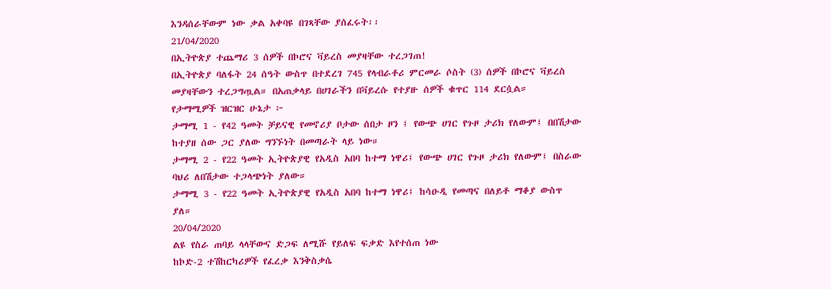እንዳሰራቸውም ነው ቃል አቀባዩ በገጻቸው ያሰፈሩት፡፡
21/04/2020
በኢትዮጵያ ተጨማሪ 3 ሰዎች በኮሮና ቫይረስ መያዛቸው ተረጋገጠ!
በኢትዮጵያ ባለፋት 24 ሰዓት ውስጥ በተደረገ 745 የላብራቶሪ ምርመራ ሶስት (3) ሰዎች በኮሮና ቫይረስ መያዛቸውን ተረጋግጧል። በአጠቃላይ በሀገራችን በቫይረሱ የተያዙ ሰዎች ቁጥር 114 ደርሷል።
የታማሚዎች ዝርዝር ሁኔታ ፦
ታማሚ 1 - የ42 ዓመት ቻይናዊ የመኖሪያ ቦታው ሰበታ ዞን ፤ የውጭ ሀገር የጉዞ ታሪክ የለውም፤ በበሽታው ከተያዘ ሰው ጋር ያለው ግንኙነት በመጣራት ላይ ነው።
ታማሚ 2 - የ22 ዓመት ኢትዮጵያዊ የአዲስ አበባ ከተማ ነዋሪ፤ የውጭ ሀገር የጉዞ ታሪክ የለውም፤ በስራው ባህሪ ለበሽታው ተጋላጭነት ያለው።
ታማሚ 3 - የ22 ዓመት ኢትዮጵያዊ የአዲስ አበባ ከተማ ነዋሪ፤ ከሳዑዲ የመጣና በለይቶ ማቆያ ውስጥ ያለ።
20/04/2020
ልዩ የስራ ጠባይ ላላቸውና ድጋፍ ለሚሹ የይለፍ ፍቃድ እየተሰጠ ነው
ከኮድ-2 ተሽከርካሪዎች የፈረቃ እንቅስቃሴ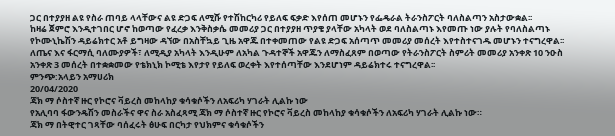ጋር በተያያዘ ልዩ የስራ ጠባይ ላላቸውና ልዩ ድጋፍ ለሚሹ የተሽከርካሪ የይለፍ ፍቃድ እየሰጠ መሆኑን የፌዴራል ትራንስፖርት ባለስልጣን አስታውቋል፡፡
ከዛሬ ጀምሮ እንዲተገበር ሆኖ ከወጣው የፈረቃ እንቅስቃሴ መመሪያ ጋር በተያያዘ ጥያቄ ያላቸው አካላት ወደ ባለስልጣኑ እየመጡ ነው ያሉት የባለስልጣኑ የኮሙኒኬሽን ዳይሬክተር አቶ ይግዛው ዳኘው በአስቸኳይ ጊዜ አዋጁ በተቀመጠው የልዩ ድጋፍ አሰጣጥ መመሪያ መሰረት እየተስተናገዱ መሆኑን ተናግረዋል፡፡
ለጤና እና ፋርማሲ ባለሙያዎች፣ ለሚዲያ አካላት እንዲሁም ለአካል ጉዳተኞች አዋጁን ለማስፈጸም በወጣው የትራንስፖርት ስምሪት መመሪያ አንቀጽ 10 ንዑስ አንቀጽ 3 መሰረት በተቋቋመው የቴክኒክ ኮሚቴ እየታየ የይለፍ ወረቀት እየተሰጣቸው እንደሆነም ዳይሬክተሩ ተናግረዋል፡፡
ምንጭ:አላይን አማሀሪክ
20/04/2020
ጃክ ማ ሶስተኛ ዙር የኮሮና ቫይረስ መከላከያ ቁሳቁሶችን ለአፍሪካ ሃገራት ሊልኩ ነው
የአሊባባ ፋውንዴሽን መስራችና ዋና ስራ አስፈጻሚ ጃክ ማ ሶስተኛ ዙር የኮሮና ቫይረስ መከላከያ ቁሳቁሶችን ለአፍሪካ ሃገራት ሊልኩ ነው።
ጃክ ማ በትዊተር ገጻቸው ባሰፈሩት ፅሁፍ በርካታ የህክምና ቁሳቁሶችን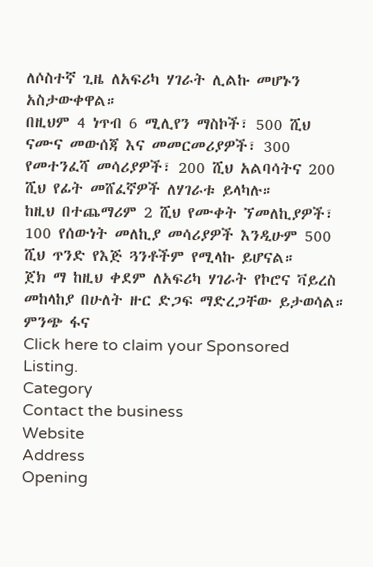ለሶስተኛ ጊዜ ለአፍሪካ ሃገራት ሊልኩ መሆኑን አስታውቀዋል።
በዚህም 4 ነጥብ 6 ሚሊየን ማስኮች፣ 500 ሺህ ናሙና መውሰጃ እና መመርመሪያዎች፣ 300 የመተንፈሻ መሳሪያዎች፣ 200 ሺህ አልባሳትና 200 ሺህ የፊት መሸፈኛዎች ለሃገራቱ ይላካሉ።
ከዚህ በተጨማሪም 2 ሺህ የሙቀት ኘመለኪያዎች፣ 100 የሰውነት መለኪያ መሳሪያዎች እንዲሁም 500 ሺህ ጥንድ የእጅ ጓንቶችም የሚላኩ ይሆናል።
ጀክ ማ ከዚህ ቀደም ለአፍሪካ ሃገራት የኮሮና ቫይረስ መከላከያ በሁለት ዙር ድጋፍ ማድረጋቸው ይታወሳል።
ምንጭ ፋና
Click here to claim your Sponsored Listing.
Category
Contact the business
Website
Address
Opening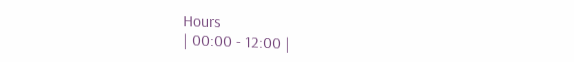Hours
| 00:00 - 12:00 |